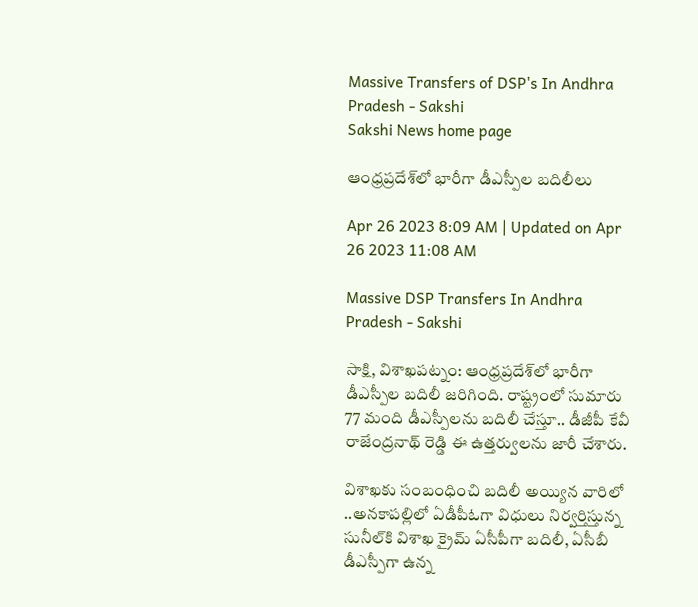Massive Transfers of DSP's In Andhra Pradesh - Sakshi
Sakshi News home page

ఆంధ్రప్రదేశ్‌లో భారీగా డీఎస్పీల బదిలీలు

Apr 26 2023 8:09 AM | Updated on Apr 26 2023 11:08 AM

Massive DSP Transfers In Andhra Pradesh - Sakshi

సాక్షి, విశాఖపట్నం: ఆంధ్రప్రదేశ్‌లో భారీగా డీఎస్పీల బదిలీ జరిగింది. రాష్ట్రంలో సుమారు 77 మంది డీఎస్పీలను బదిలీ చేస్తూ.. డీజీపీ కేవీ రాజేంద్రనాథ్ రెడ్డి ఈ ఉత్తర్వులను జారీ చేశారు.

విశాఖకు సంబంధించి బదిలీ అయ్యిన వారిలో ..అనకాపల్లిలో ఏడీపీఓగా విధులు నిర్వర్తిస్తున్న సునీల్‌కి విశాఖ క్రైమ్‌ ఏసీపీగా బదిలీ, ఏసీబీ డీఎస్పీగా ఉన్న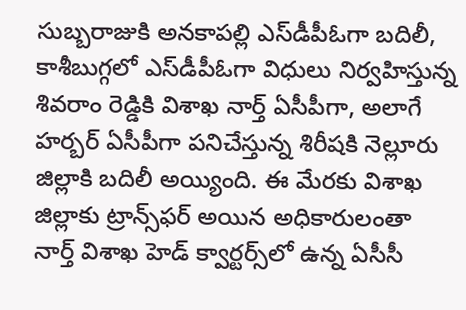సుబ్బరాజుకి అనకాపల్లి ఎస్‌డీపీఓగా బదిలీ, కాశీబుగ్గలో ఎస్‌డీపీఓగా విధులు నిర్వహిస్తున్న శివరాం రెడ్డికి విశాఖ నార్త్‌ ఏసీపీగా, అలాగే హర్బర్‌ ఏసీపీగా పనిచేస్తున్న శిరీషకి నెల్లూరు జిల్లాకి బదిలీ అయ్యింది. ఈ మేరకు విశాఖ జిల్లాకు ట్రాన్స్‌ఫర్‌ అయిన అధికారులంతా నార్త్‌ విశాఖ హెడ్‌ క్వార్టర్స్‌లో ఉన్న ఏసీసీ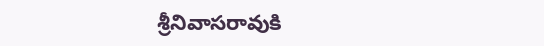శ్రీనివాసరావుకి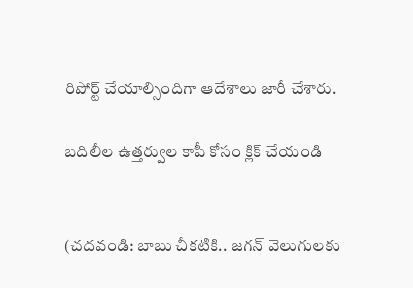రిపోర్ట్‌ చేయాల్సిందిగా ఆదేశాలు జారీ చేశారు.

బదిలీల ఉత్తర్వుల కాపీ కోసం క్లిక్‌ చేయండి


(చదవండి: బాబు చీకటికి.. జగన్‌ వెలుగులకు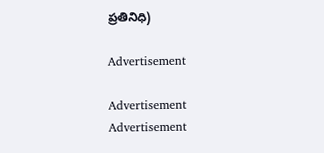ప్రతినిధి)

Advertisement

Advertisement
Advertisement